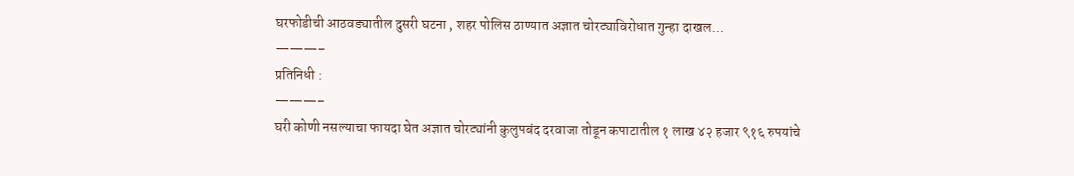घरफोडीची आठवड्यातील दुसरी घटना , शहर पोलिस ठाण्यात अज्ञात चोरट्याविरोधात गुन्हा दाखल…
———–
प्रतिनिधी :
———–
घरी कोणी नसल्याचा फायदा घेत अज्ञात चोरट्यांनी कुलुपबंद दरवाजा तोडून कपाटातील १ लाख ४२ हजार ९१६ रुपयांचे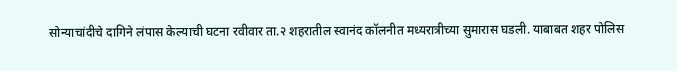सोन्याचांदीचे दागिने लंपास केल्याची घटना रवीवार ता.२ शहरातील स्वानंद कॉलनीत मध्यरात्रीच्या सुमारास घडली. याबाबत शहर पोलिस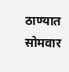ठाण्यात सोमवार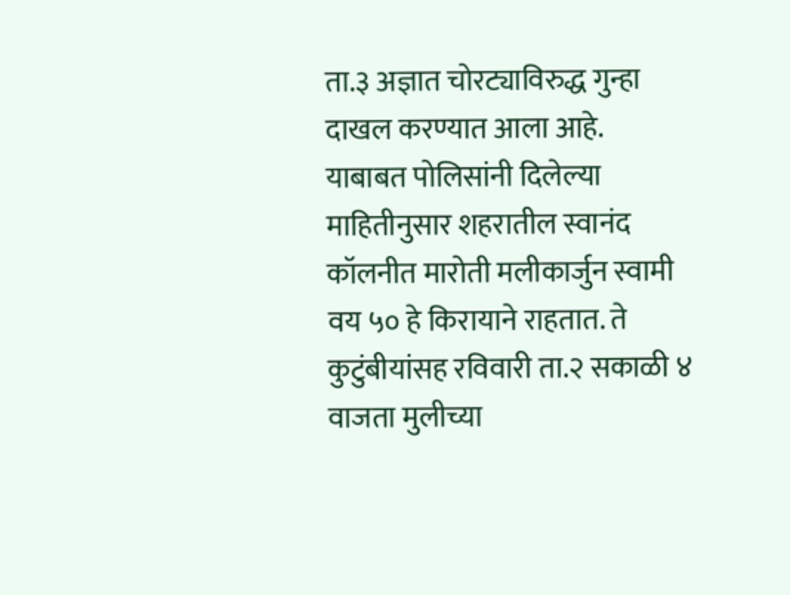ता.३ अज्ञात चोरट्याविरुद्ध गुन्हा दाखल करण्यात आला आहे.
याबाबत पोलिसांनी दिलेल्या माहितीनुसार शहरातील स्वानंद कॉलनीत मारोती मलीकार्जुन स्वामी वय ५० हे किरायाने राहतात. ते कुटुंबीयांसह रविवारी ता.२ सकाळी ४ वाजता मुलीच्या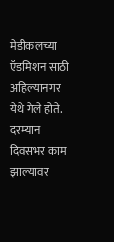मेडीकलच्या ऍडमिशन साठी अहिल्यानगर येथे गेले होते. दरम्यान दिवसभर काम झाल्यावर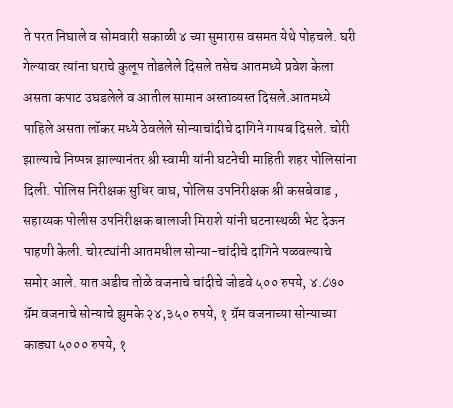ते परत निघाले व सोमवारी सकाळी ४ च्या सुमारास वसमत येथे पोहचले. घरी गेल्यावर त्यांना घराचे कुलूप तोडलेले दिसले तसेच आतमध्ये प्रवेश केला असता कपाट उघडलेले व आतील सामान अस्ताव्यस्त दिसले.आतमध्ये पाहिले असता लॉकर मध्ये ठेवलेले सोन्याचांदीचे दागिने गायब दिसले. चोरी झाल्याचे निष्पन्न झाल्यानंतर श्री स्वामी यांनी घटनेची माहिती शहर पोलिसांना दिली. पोलिस निरीक्षक सुधिर वाघ, पोलिस उपनिरीक्षक श्री कसबेवाड , सहाय्यक पोलीस उपनिरीक्षक बालाजी मिराशे यांनी घटनास्थळी भेट देऊन पाहणी केली. चोरट्यांनी आतमधील सोन्या-चांदीचे दागिने पळवल्याचे समोर आले. यात अडीच तोळे वजनाचे चांदीचे जोडवे ५०० रुपये, ४.८७० ग्रॅम वजनाचे सोन्याचे झुमके २४,३५० रुपये, १ ग्रॅम वजनाच्या सोन्याच्या काड्या ५००० रुपये, १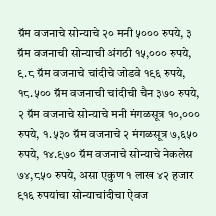ग्रॅम वजनाचे सोन्याचे २० मनी ५००० रुपये, ३ ग्रॅम वजनाची सोन्याची अंगठी १५,००० रुपये, ९.८ ग्रॅम वजनाचे चांदीचे जोडवे १९६ रुपये, १८.५०० ग्रॅम वजनाची चांदीची चैन ३७० रुपये, २ ग्रॅम वजनाचे सोन्याचे मनी मंगळसूत्र १०,००० रुपये, १.५३० ग्रॅम वजनाचे २ मंगळसूत्र ७,६५० रुपये, १४.९७० ग्रॅम वजनाचे सोन्याचे नेकलेस ७४,८५० रुपये, असा एकुण १ लाख ४२ हजार ९१६ रुपयांचा सोन्याचांदीचा ऐवज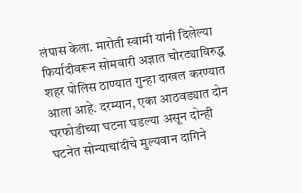लंपास केला. मारोती स्वामी यांनी दिलेल्या फिर्यादीवरून सोमवारी अज्ञात चोरट्याविरुद्ध शहर पोलिस ठाण्यात गुन्हा दाखल करण्यात आला आहे. दरम्यान, एका आठवड्यात दोन घरफोडीच्या घटना घडल्या असून दोन्ही घटनेत सोन्याचांदीचे मुल्यवान दागिने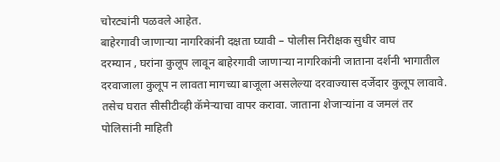चोरट्यांनी पळवले आहेत.
बाहेरगावी जाणाऱ्या नागरिकांनी दक्षता घ्यावी – पोलीस निरीक्षक सुधीर वाघ
दरम्यान , घरांना कुलूप लावून बाहेरगावी जाणाऱ्या नागरिकांनी जाताना दर्शनी भागातील दरवाजाला कुलूप न लावता मागच्या बाजूला असलेल्या दरवाज्यास दर्जेदार कुलूप लावावे. तसेच घरात सीसीटीव्ही कॅमेऱ्याचा वापर करावा. जाताना शेजाऱ्यांना व जमलं तर पोलिसांनी माहिती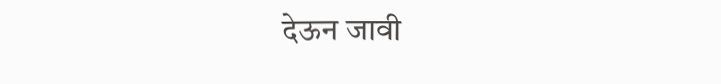देऊन जावी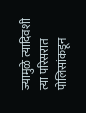ज्यामुळे त्यादिवशी त्या परिसरात पोलिसांकडून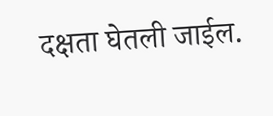दक्षता घेतली जाईल.